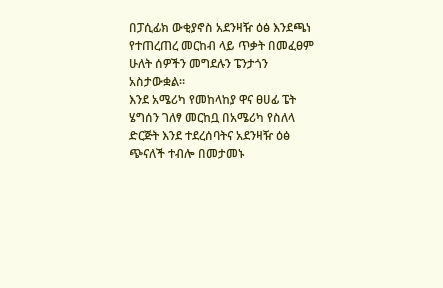በፓሲፊክ ውቂያኖስ አደንዛዥ ዕፅ እንደጫነ የተጠረጠረ መርከብ ላይ ጥቃት በመፈፀም ሁለት ሰዎችን መግደሉን ፔንታጎን አስታውቋል።
እንደ አሜሪካ የመከላከያ ዋና ፀሀፊ ፔት ሄግሰን ገለፃ መርከቧ በአሜሪካ የስለላ ድርጅት እንደ ተደረሰባትና አደንዛዥ ዕፅ ጭናለች ተብሎ በመታመኑ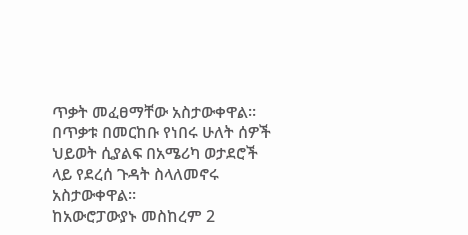ጥቃት መፈፀማቸው አስታውቀዋል።
በጥቃቱ በመርከቡ የነበሩ ሁለት ሰዎች ህይወት ሲያልፍ በአሜሪካ ወታደሮች ላይ የደረሰ ጉዳት ስላለመኖሩ አስታውቀዋል።
ከአውሮፓውያኑ መስከረም 2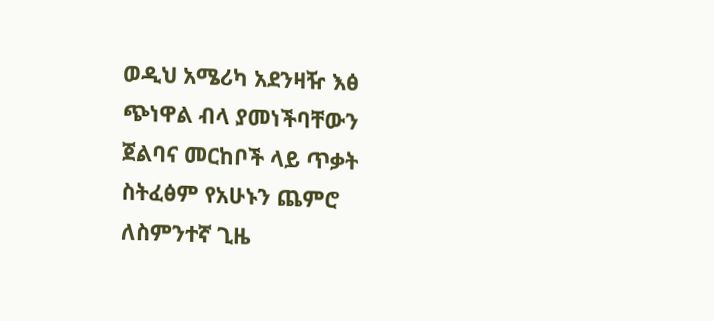ወዲህ አሜሪካ አደንዛዥ እፅ ጭነዋል ብላ ያመነችባቸውን ጀልባና መርከቦች ላይ ጥቃት ስትፈፅም የአሁኑን ጨምሮ ለስምንተኛ ጊዜ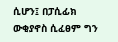ሲሆን፤ በፓሲፊክ ውቂያኖስ ሲፈፀም ግን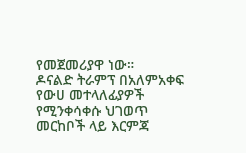የመጀመሪያዋ ነው።
ዶናልድ ትራምፕ በአለምአቀፍ የውሀ መተላለፊያዎች የሚንቀሳቀሱ ህገወጥ መርከቦች ላይ እርምጃ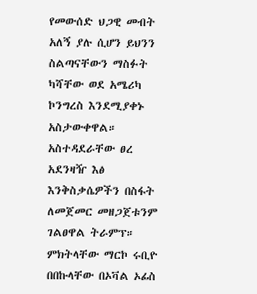የመውሰድ ህጋዊ መብት አለኝ ያሉ ሲሆን ይህንን ስልጣናቸውን ማስፉት ካሻቸው ወደ አሜሪካ ኮንግረስ እንደሚያቀኑ አስታውቀዋል።
አስተዳደራቸው ፀረ አደንዛዥ እፅ እንቅስቃሴዎችን በስፋት ለመጀመር መዘጋጀቱንም ገልፀዋል ትራምፕ።
ምክትላቸው ማርኮ ሩቢዮ በበኩላቸው በኦቫል ኦፊስ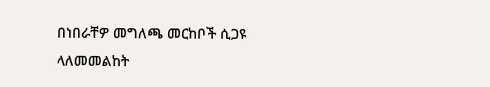በነበራቸዎ መግለጫ መርከቦች ሲጋዩ ላለመመልከት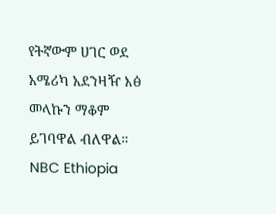የትኛውም ሀገር ወደ አሜሪካ አደንዛዥ እፅ መላኩን ማቆም ይገባዋል ብለዋል።
NBC Ethiopia